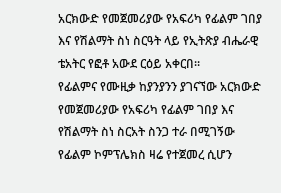አርክውድ የመጀመሪያው የአፍሪካ የፊልም ገበያ እና የሽልማት ስነ ስርዓት ላይ የኢትጽያ ብሔራዊ ቴአትር የፎቶ አውደ ርዕይ አቀርበ።
የፊልምና የሙዚቃ ከያንያንን ያገናኘው አርክውድ የመጀመሪያው የአፍሪካ የፊልም ገበያ እና የሽልማት ስነ ስርአት ስንጋ ተራ በሚገኝው የፊልም ኮምፕሌክስ ዛሬ የተጀመረ ሲሆን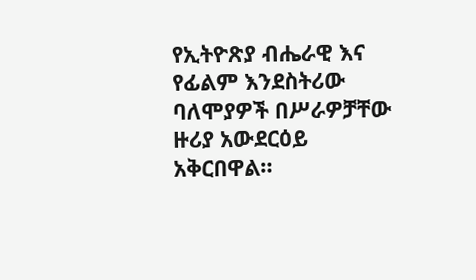የኢትዮጽያ ብሔራዊ እና የፊልም እንደስትሪው ባለሞያዎች በሥራዎቻቸው ዙሪያ አውደርዕይ አቅርበዋል።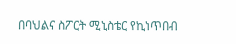በባህልና ስፖርት ሚኒስቴር የኪነጥበብ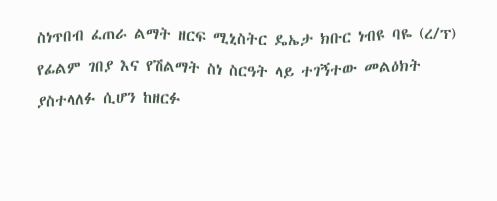ስነጥበብ ፈጠራ ልማት ዘርፍ ሚኒስትር ዴኤታ ክቡር ነብዩ ባዬ (ረ/ፕ) የፊልም ገበያ እና የሽልማት ስነ ስርዓት ላይ ተገኝተው መልዕክት ያስተላለፉ ሲሆን ከዘርፉ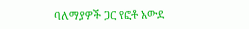ባለማያዎች ጋር የፎቶ አውደ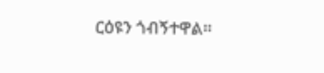ርዕዩን ጎብኝተዋል።